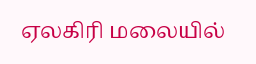ஏலகிரி மலையில்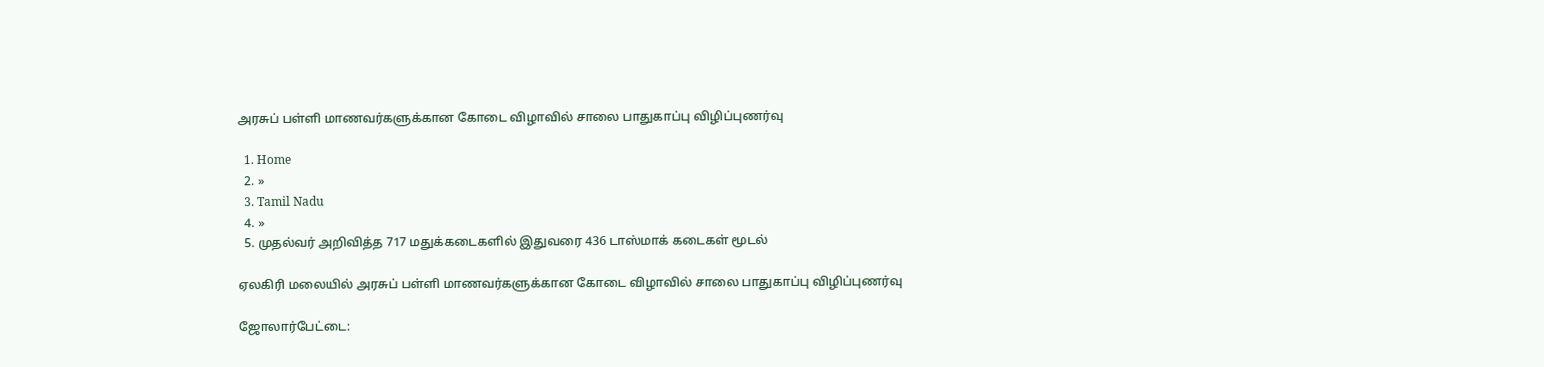அரசுப் பள்ளி மாணவர்களுக்கான கோடை விழாவில் சாலை பாதுகாப்பு விழிப்புணர்வு

  1. Home
  2. »
  3. Tamil Nadu
  4. »
  5. முதல்வர் அறிவித்த 717 மதுக்கடைகளில் இதுவரை 436 டாஸ்மாக் கடைகள் மூடல்

ஏலகிரி மலையில் அரசுப் பள்ளி மாணவர்களுக்கான கோடை விழாவில் சாலை பாதுகாப்பு விழிப்புணர்வு

ஜோலார்பேட்டை: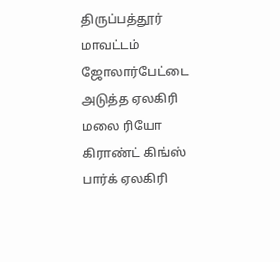திருப்பத்தூர் மாவட்டம் ஜோலார்பேட்டை அடுத்த ஏலகிரி மலை ரியோ கிராண்ட் கிங்ஸ் பார்க் ஏலகிரி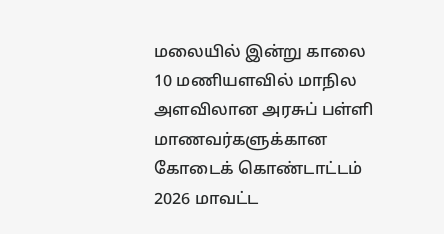மலையில் இன்று காலை 10 மணியளவில் மாநில அளவிலான அரசுப் பள்ளி மாணவர்களுக்கான கோடைக் கொண்டாட்டம் 2026 மாவட்ட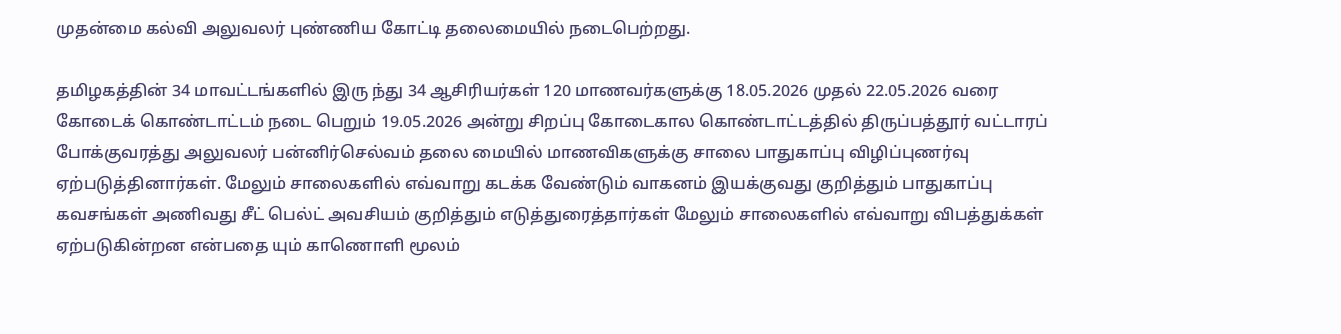முதன்மை கல்வி அலுவலர் புண்ணிய கோட்டி தலைமையில் நடைபெற்றது.

தமிழகத்தின் 34 மாவட்டங்களில் இரு ந்து 34 ஆசிரியர்கள் 120 மாணவர்களுக்கு 18.05.2026 முதல் 22.05.2026 வரை கோடைக் கொண்டாட்டம் நடை பெறும் 19.05.2026 அன்று சிறப்பு கோடைகால கொண்டாட்டத்தில் திருப்பத்தூர் வட்டாரப் போக்குவரத்து அலுவலர் பன்னிர்செல்வம் தலை மையில் மாணவிகளுக்கு சாலை பாதுகாப்பு விழிப்புணர்வு ஏற்படுத்தினார்கள். மேலும் சாலைகளில் எவ்வாறு கடக்க வேண்டும் வாகனம் இயக்குவது குறித்தும் பாதுகாப்பு கவசங்கள் அணிவது சீட் பெல்ட் அவசியம் குறித்தும் எடுத்துரைத்தார்கள் மேலும் சாலைகளில் எவ்வாறு விபத்துக்கள் ஏற்படுகின்றன என்பதை யும் காணொளி மூலம்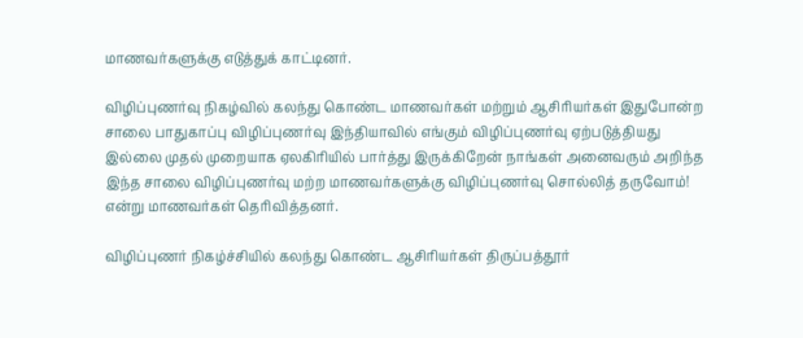மாணவர்களுக்கு எடுத்துக் காட்டினர்.

விழிப்புணர்வு நிகழ்வில் கலந்து கொண்ட மாணவர்கள் மற்றும் ஆசிரியர்கள் இதுபோன்ற சாலை பாதுகாப்பு விழிப்புணர்வு இந்தியாவில் எங்கும் விழிப்புணர்வு ஏற்படுத்தியது இல்லை முதல் முறையாக ஏலகிரியில் பார்த்து இருக்கிறேன் நாங்கள் அனைவரும் அறிந்த இந்த சாலை விழிப்புணர்வு மற்ற மாணவர்களுக்கு விழிப்புணர்வு சொல்லித் தருவோம்! என்று மாணவர்கள் தெரிவித்தனர்.

விழிப்புணர் நிகழ்ச்சியில் கலந்து கொண்ட ஆசிரியர்கள் திருப்பத்தூர்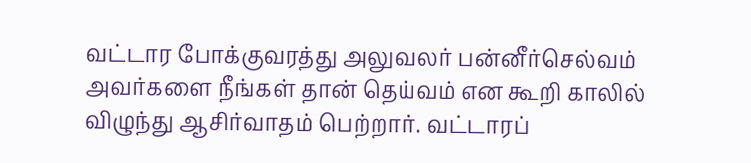வட்டார போக்குவரத்து அலுவலர் பன்னீர்செல்வம் அவர்களை நீங்கள் தான் தெய்வம் என கூறி காலில் விழுந்து ஆசிர்வாதம் பெற்றார். வட்டாரப்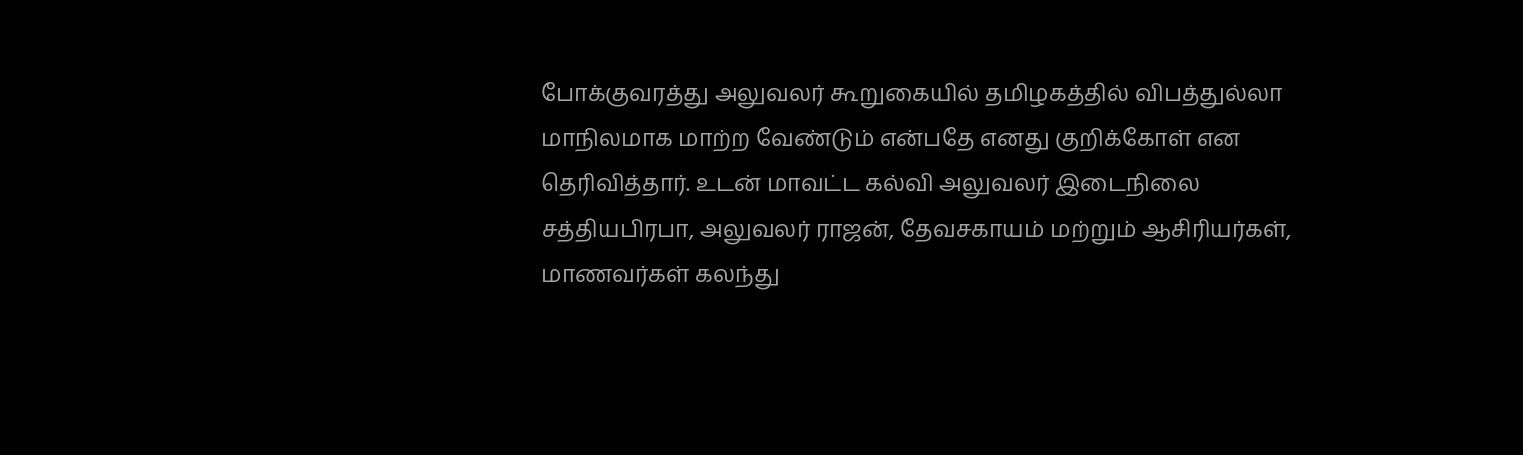போக்குவரத்து அலுவலர் கூறுகையில் தமிழகத்தில் விபத்துல்லா மாநிலமாக மாற்ற வேண்டும் என்பதே எனது குறிக்கோள் என தெரிவித்தார். உடன் மாவட்ட கல்வி அலுவலர் இடைநிலை சத்தியபிரபா, அலுவலர் ராஜன், தேவசகாயம் மற்றும் ஆசிரியர்கள், மாணவர்கள் கலந்து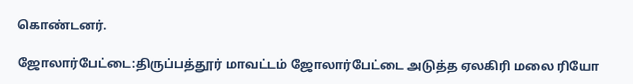கொண்டனர்.

ஜோலார்பேட்டை:திருப்பத்தூர் மாவட்டம் ஜோலார்பேட்டை அடுத்த ஏலகிரி மலை ரியோ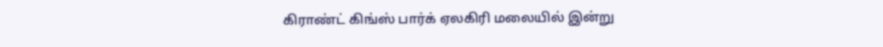கிராண்ட் கிங்ஸ் பார்க் ஏலகிரி மலையில் இன்று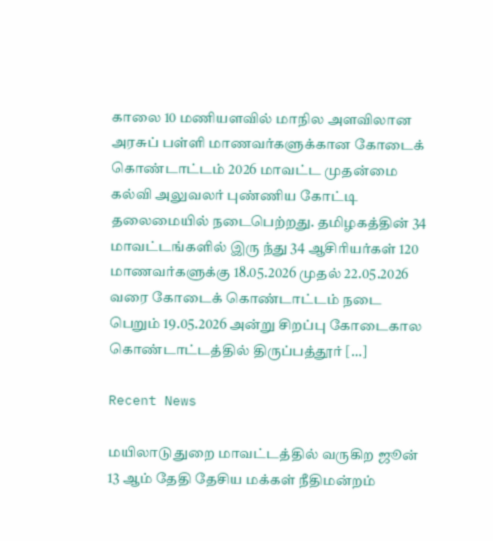காலை 10 மணியளவில் மாநில அளவிலான அரசுப் பள்ளி மாணவர்களுக்கான கோடைக் கொண்டாட்டம் 2026 மாவட்ட முதன்மை கல்வி அலுவலர் புண்ணிய கோட்டி தலைமையில் நடைபெற்றது. தமிழகத்தின் 34 மாவட்டங்களில் இரு ந்து 34 ஆசிரியர்கள் 120 மாணவர்களுக்கு 18.05.2026 முதல் 22.05.2026 வரை கோடைக் கொண்டாட்டம் நடை பெறும் 19.05.2026 அன்று சிறப்பு கோடைகால கொண்டாட்டத்தில் திருப்பத்தூர் […]

Recent News

மயிலாடுதுறை மாவட்டத்தில் வருகிற ஜூன் 13 ஆம் தேதி தேசிய மக்கள் நீதிமன்றம்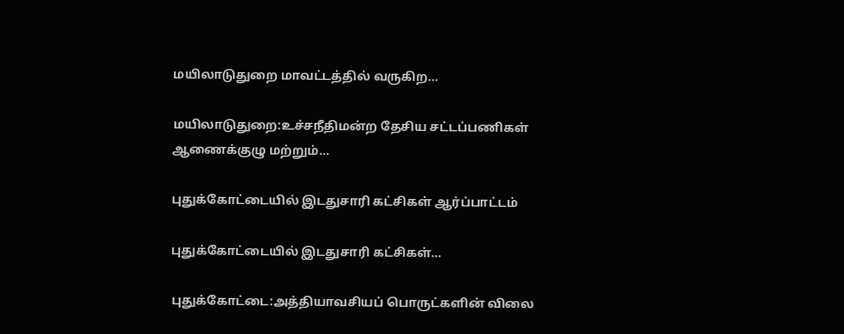மயிலாடுதுறை மாவட்டத்தில் வருகிற…

மயிலாடுதுறை:உச்சநீதிமன்ற தேசிய சட்டப்பணிகள் ஆணைக்குழு மற்றும்…

புதுக்கோட்டையில் இடதுசாரி கட்சிகள் ஆர்ப்பாட்டம்

புதுக்கோட்டையில் இடதுசாரி கட்சிகள்…

புதுக்கோட்டை:அத்தியாவசியப் பொருட்களின் விலை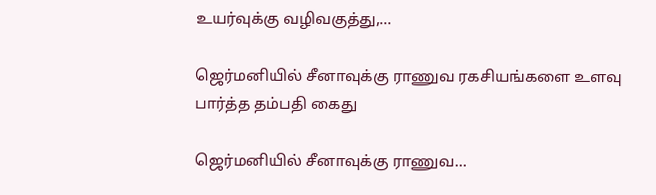உயர்வுக்கு வழிவகுத்து,…

ஜெர்மனியில் சீனாவுக்கு ராணுவ ரகசியங்களை உளவு பார்த்த தம்பதி கைது

ஜெர்மனியில் சீனாவுக்கு ராணுவ…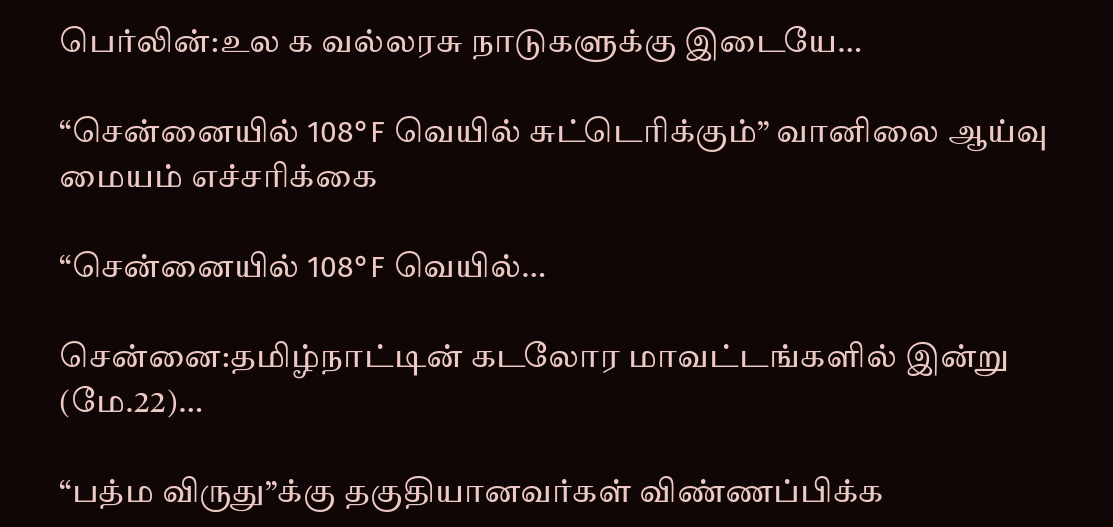பெர்லின்:உல க வல்லரசு நாடுகளுக்கு இடையே…

“சென்னையில் 108°F வெயில் சுட்டெரிக்கும்” வானிலை ஆய்வு மையம் எச்சரிக்கை

“சென்னையில் 108°F வெயில்…

சென்னை:தமிழ்நாட்டின் கடலோர மாவட்டங்களில் இன்று (மே.22)…

“பத்ம விருது”க்கு தகுதியானவர்கள் விண்ணப்பிக்க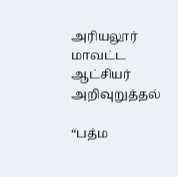அரியலூர் மாவட்ட ஆட்சியர் அறிவுறுத்தல்

“பத்ம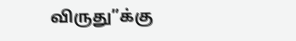விருது”க்கு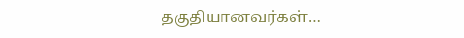தகுதியானவர்கள்…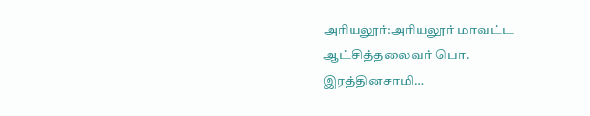அரியலூர்:அரியலூர் மாவட்ட ஆட்சித்தலைவர் பொ. இரத்தினசாமி…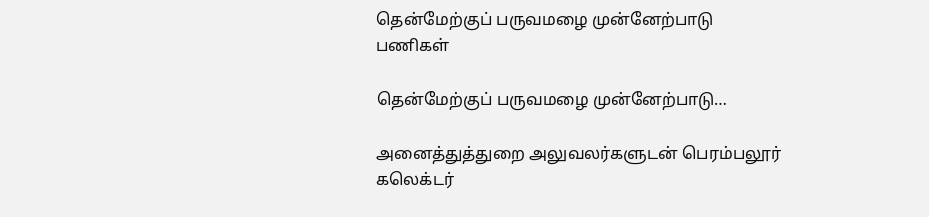தென்மேற்குப் பருவமழை முன்னேற்பாடு பணிகள்

தென்மேற்குப் பருவமழை முன்னேற்பாடு…

அனைத்துத்துறை அலுவலர்களுடன் பெரம்பலூர் கலெக்டர்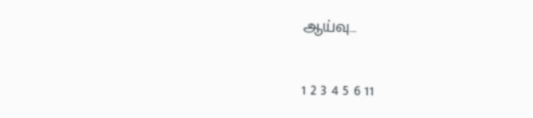ஆய்வு…

1 2 3 4 5 6 11